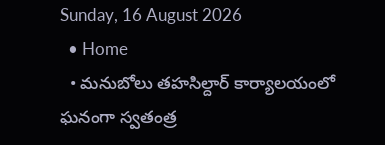Sunday, 16 August 2026
  • Home
  • మనుబోలు తహసిల్దార్ కార్యాలయంలో ఘనంగా స్వతంత్ర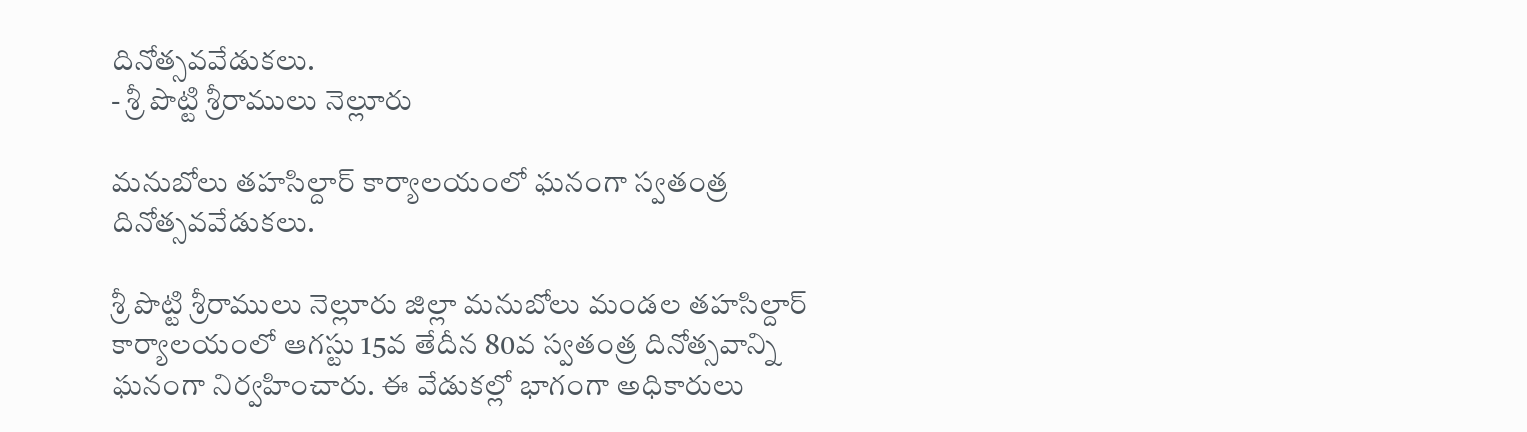దినోత్సవవేడుకలు.
- శ్రీ పొట్టి శ్రీరాములు నెల్లూరు

మనుబోలు తహసిల్దార్ కార్యాలయంలో ఘనంగా స్వతంత్ర దినోత్సవవేడుకలు.

శ్రీ పొట్టి శ్రీరాములు నెల్లూరు జిల్లా మనుబోలు మండల తహసిల్దార్ కార్యాలయంలో ఆగస్టు 15వ తేదీన 80వ స్వతంత్ర దినోత్సవాన్ని ఘనంగా నిర్వహించారు. ఈ వేడుకల్లో భాగంగా అధికారులు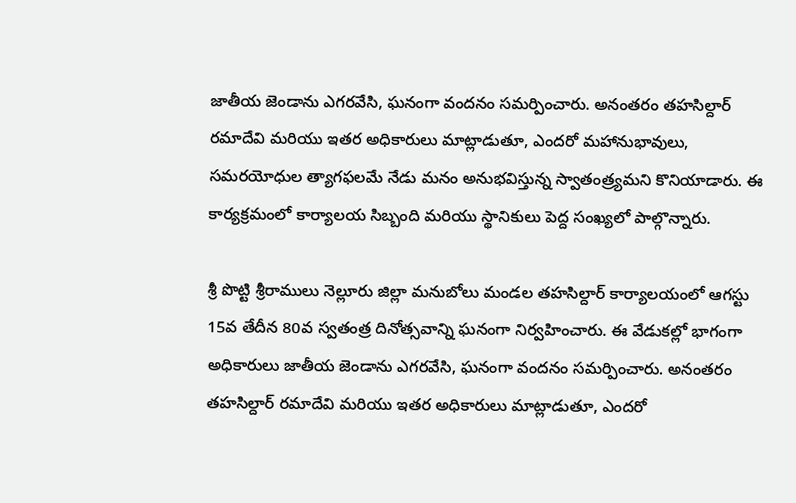జాతీయ జెండాను ఎగరవేసి, ఘనంగా వందనం సమర్పించారు. అనంతరం తహసిల్దార్ రమాదేవి మరియు ఇతర అధికారులు మాట్లాడుతూ, ఎందరో మహానుభావులు, సమరయోధుల త్యాగఫలమే నేడు మనం అనుభవిస్తున్న స్వాతంత్ర్యమని కొనియాడారు. ఈ కార్యక్రమంలో కార్యాలయ సిబ్బంది మరియు స్థానికులు పెద్ద సంఖ్యలో పాల్గొన్నారు.

శ్రీ పొట్టి శ్రీరాములు నెల్లూరు జిల్లా మనుబోలు మండల తహసిల్దార్ కార్యాలయంలో ఆగస్టు 15వ తేదీన 80వ స్వతంత్ర దినోత్సవాన్ని ఘనంగా నిర్వహించారు. ఈ వేడుకల్లో భాగంగా అధికారులు జాతీయ జెండాను ఎగరవేసి, ఘనంగా వందనం సమర్పించారు. అనంతరం తహసిల్దార్ రమాదేవి మరియు ఇతర అధికారులు మాట్లాడుతూ, ఎందరో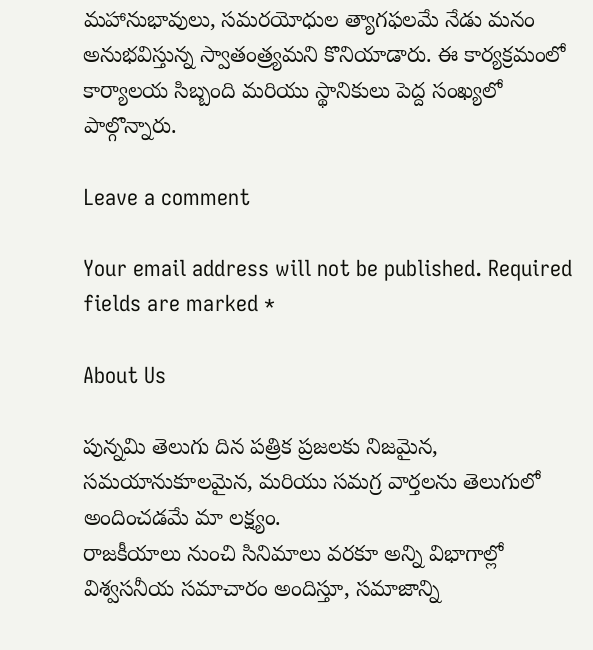మహానుభావులు, సమరయోధుల త్యాగఫలమే నేడు మనం అనుభవిస్తున్న స్వాతంత్ర్యమని కొనియాడారు. ఈ కార్యక్రమంలో కార్యాలయ సిబ్బంది మరియు స్థానికులు పెద్ద సంఖ్యలో పాల్గొన్నారు.

Leave a comment

Your email address will not be published. Required fields are marked *

About Us

పున్నమి తెలుగు దిన పత్రిక ప్రజలకు నిజమైన, సమయానుకూలమైన, మరియు సమగ్ర వార్తలను తెలుగులో అందించడమే మా లక్ష్యం.
రాజకీయాలు నుంచి సినిమాలు వరకూ అన్ని విభాగాల్లో విశ్వసనీయ సమాచారం అందిస్తూ, సమాజాన్ని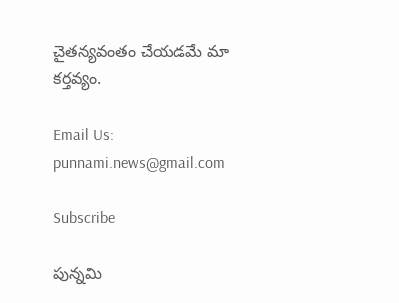చైతన్యవంతం చేయడమే మా కర్తవ్యం.

Email Us: punnami.news@gmail.com

Subscribe

పున్నమి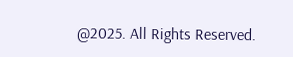@2025. All Rights Reserved.